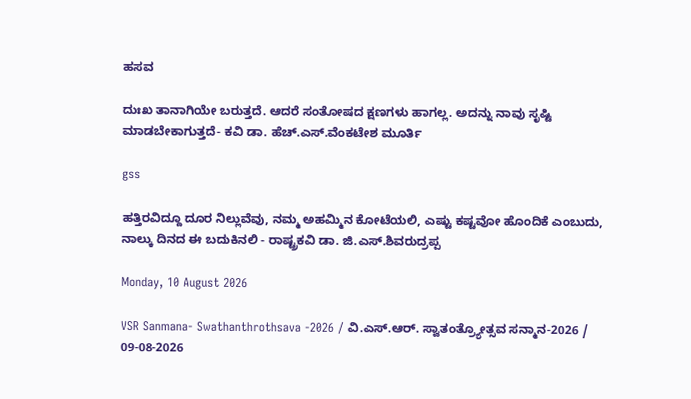ಹಸವ

ದುಃಖ ತಾನಾಗಿಯೇ ಬರುತ್ತದೆ. ಆದರೆ ಸಂತೋಷದ ಕ್ಷಣಗಳು ಹಾಗಲ್ಲ. ಅದನ್ನು ನಾವು ಸೃಷ್ಟಿ ಮಾಡಬೇಕಾಗುತ್ತದೆ- ಕವಿ ಡಾ. ಹೆಚ್.ಎಸ್.ವೆಂಕಟೇಶ ಮೂರ್ತಿ

gss

ಹತ್ತಿರವಿದ್ದೂ ದೂರ ನಿಲ್ಲುವೆವು, ನಮ್ಮ ಅಹಮ್ಮಿನ ಕೋಟೆಯಲಿ, ಎಷ್ಟು ಕಷ್ಟವೋ ಹೊಂದಿಕೆ ಎಂಬುದು, ನಾಲ್ಕು ದಿನದ ಈ ಬದುಕಿನಲಿ - ರಾಷ್ಟ್ರಕವಿ ಡಾ. ಜಿ.ಎಸ್.ಶಿವರುದ್ರಪ್ಪ

Monday, 10 August 2026

VSR Sanmana- Swathanthrothsava -2026 / ವಿ.ಎಸ್.ಆರ್. ಸ್ವಾತಂತ್ರ್ಯೋತ್ಸವ ಸನ್ಮಾನ-2026 / 09-08-2026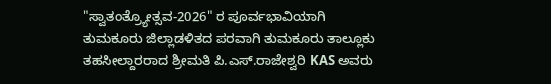"ಸ್ವಾತಂತ್ರ್ಯೋತ್ಸವ-2026" ರ ಪೂರ್ವಭಾವಿಯಾಗಿ ತುಮಕೂರು ಜಿಲ್ಲಾಡಳಿತದ ಪರವಾಗಿ ತುಮಕೂರು ತಾಲ್ಲೂಕು ತಹಸೀಲ್ದಾರರಾದ ಶ್ರೀಮತಿ ಪಿ.ಎಸ್.ರಾಜೇಶ್ವರಿ KAS ಅವರು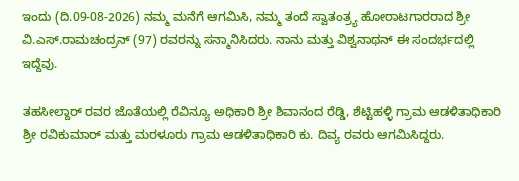ಇಂದು (ದಿ.09-08-2026) ನಮ್ಮ ಮನೆಗೆ ಆಗಮಿಸಿ, ನಮ್ಮ ತಂದೆ ಸ್ವಾತಂತ್ರ್ಯ ಹೋರಾಟಗಾರರಾದ ಶ್ರೀ ವಿ.ಎಸ್.ರಾಮಚಂದ್ರನ್ (97) ರವರನ್ನು ಸನ್ಮಾನಿಸಿದರು. ನಾನು ಮತ್ತು ವಿಶ್ವನಾಥನ್ ಈ ಸಂದರ್ಭದಲ್ಲಿ ಇದ್ದೆವು.

ತಹಸೀಲ್ದಾರ್ ರವರ ಜೊತೆಯಲ್ಲಿ ರೆವಿನ್ಯೂ ಅಧಿಕಾರಿ ಶ್ರೀ ಶಿವಾನಂದ ರೆಡ್ಡಿ, ಶೆಟ್ಟಿಹಳ್ಳಿ ಗ್ರಾಮ ಆಡಳಿತಾಧಿಕಾರಿ ಶ್ರೀ ರವಿಕುಮಾರ್ ಮತ್ತು ಮರಳೂರು ಗ್ರಾಮ ಆಡಳಿತಾಧಿಕಾರಿ ಕು. ದಿವ್ಯ ರವರು ಆಗಮಿಸಿದ್ದರು.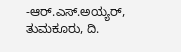-ಆರ್.ಎಸ್.ಅಯ್ಯರ್, ತುಮಕೂರು, ದಿ.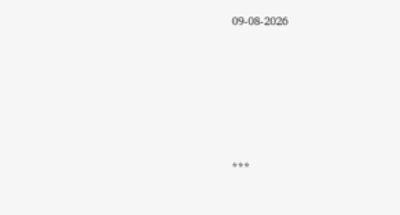09-08-2026






***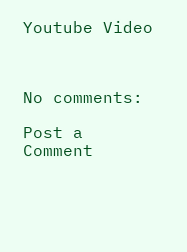Youtube Video



No comments:

Post a Comment